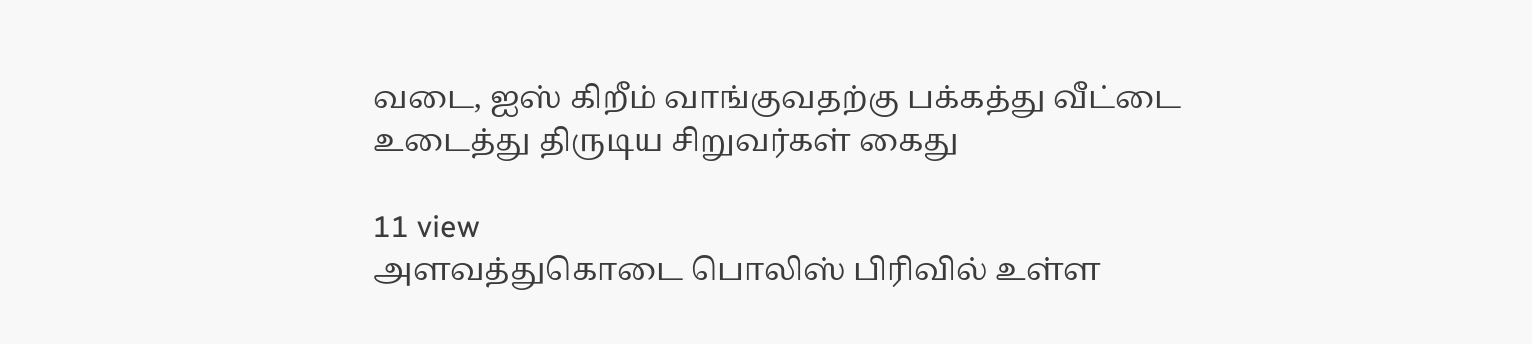வடை, ஐஸ் கிறீம் வாங்குவதற்கு பக்கத்து வீட்டை உடைத்து திருடிய சிறுவர்கள் கைது

11 view
அளவத்துகொடை பொலிஸ் பிரிவில் உள்ள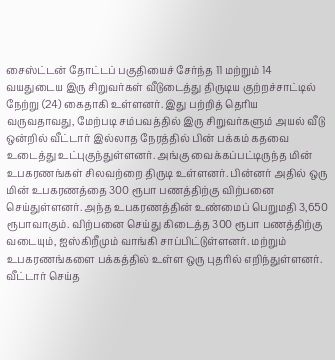சைஸ்ட்டன் தோட்டப் பகுதியைச் சேர்ந்த 11 மற்றும் 14 வயதுடைய இரு சிறுவர்கள் வீடுடைத்து திருடிய குற்றச்சாட்டில் நேற்று (24) கைதாகி உள்ளனர். இது பற்றித் தெரிய வருவதாவது, மேற்படி சம்பவத்தில் இரு சிறுவர்களும் அயல் வீடு ஒன்றில் வீட்டார் இல்லாத நேரத்தில் பின் பக்கம் கதவை உடைத்து உட்புகுந்துள்ளனர். அங்கு வைக்கப்பட்டிருந்த மின் உபகரணங்கள் சிலவற்றை திருடி உள்ளனர். பின்னர் அதில் ஒரு மின் உபகரணத்தை 300 ரூபா பணத்திற்கு விற்பனை செய்துள்ளனர். அந்த உபகரணத்தின் உண்மைப் பெறுமதி 3,650 ரூபாவாகும். விற்பனை செய்து கிடைத்த 300 ரூபா பணத்திற்கு வடையும், ஐஸ்கிறீமும் வாங்கி சாப்பிட்டுள்ளனர். மற்றும் உபகரணங்களை பக்கத்தில் உள்ள ஒரு புதரில் எறிந்துள்ளனர். வீட்டார் செய்த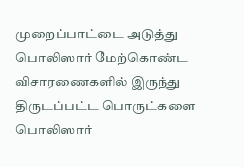முறைப்பாட்டை அடுத்து பொலிஸார் மேற்கொண்ட விசாரணைகளில் இருந்து திருடப்பட்ட பொருட்களை பொலிஸார்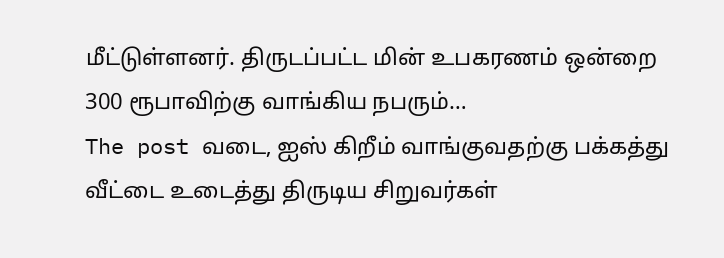மீட்டுள்ளனர். திருடப்பட்ட மின் உபகரணம் ஒன்றை 300 ரூபாவிற்கு வாங்கிய நபரும்…
The post வடை, ஐஸ் கிறீம் வாங்குவதற்கு பக்கத்து வீட்டை உடைத்து திருடிய சிறுவர்கள்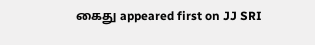கைது appeared first on JJ SRI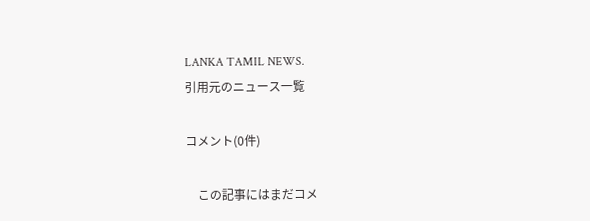LANKA TAMIL NEWS.
引用元のニュース一覧

コメント(0件)

    この記事にはまだコメ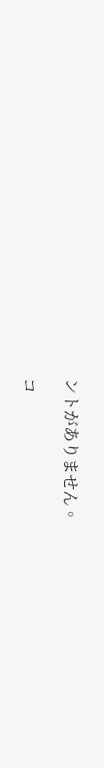ントがありません。

コ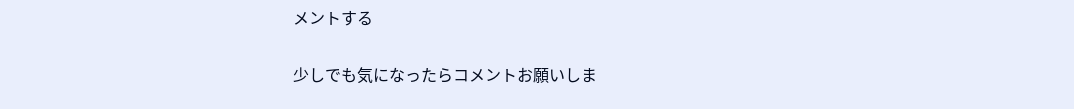メントする

少しでも気になったらコメントお願いしま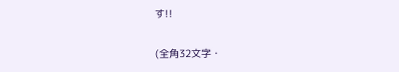す!!

(全角32文字・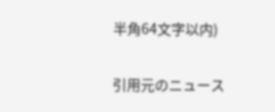半角64文字以内)

引用元のニュース